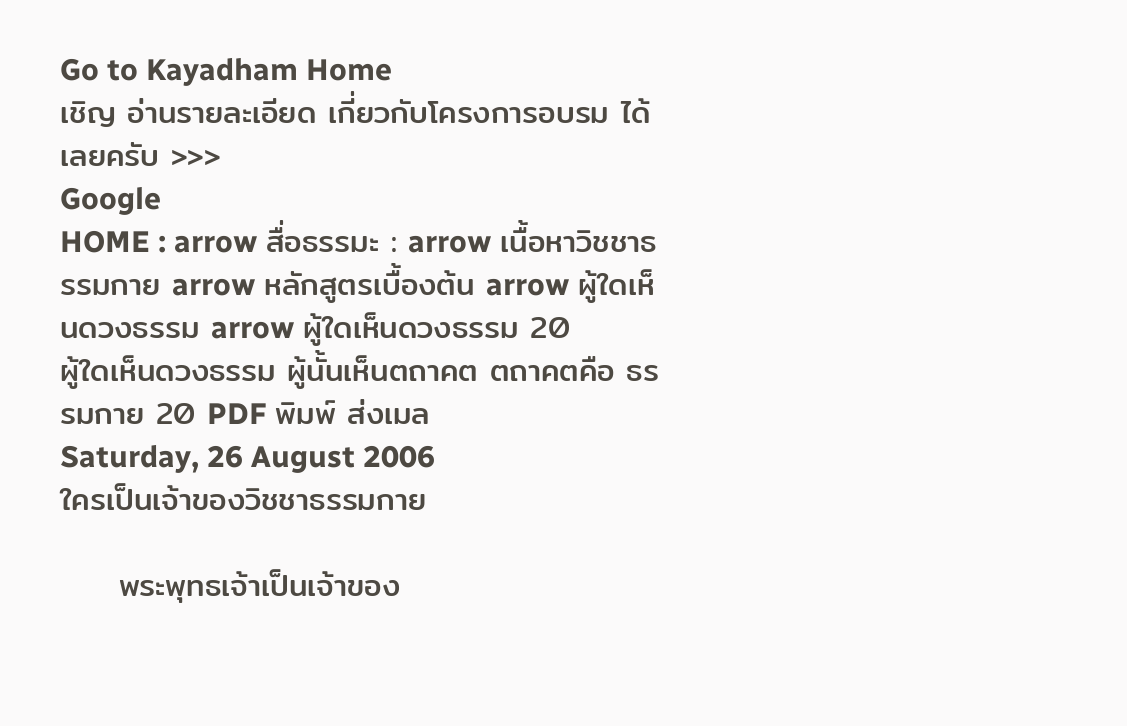Go to Kayadham Home
เชิญ อ่านรายละเอียด เกี่ยวกับโครงการอบรม ได้เลยครับ >>>
Google
HOME : arrow สื่อธรรมะ : arrow เนื้อหาวิชชาธรรมกาย arrow หลักสูตรเบื้องต้น arrow ผู้ใดเห็นดวงธรรม arrow ผู้ใดเห็นดวงธรรม 20
ผู้ใดเห็นดวงธรรม ผู้นั้นเห็นตถาคต ตถาคตคือ ธรรมกาย 20 PDF พิมพ์ ส่งเมล
Saturday, 26 August 2006
ใครเป็นเจ้าของวิชชาธรรมกาย

     พระพุทธเจ้าเป็นเจ้าของ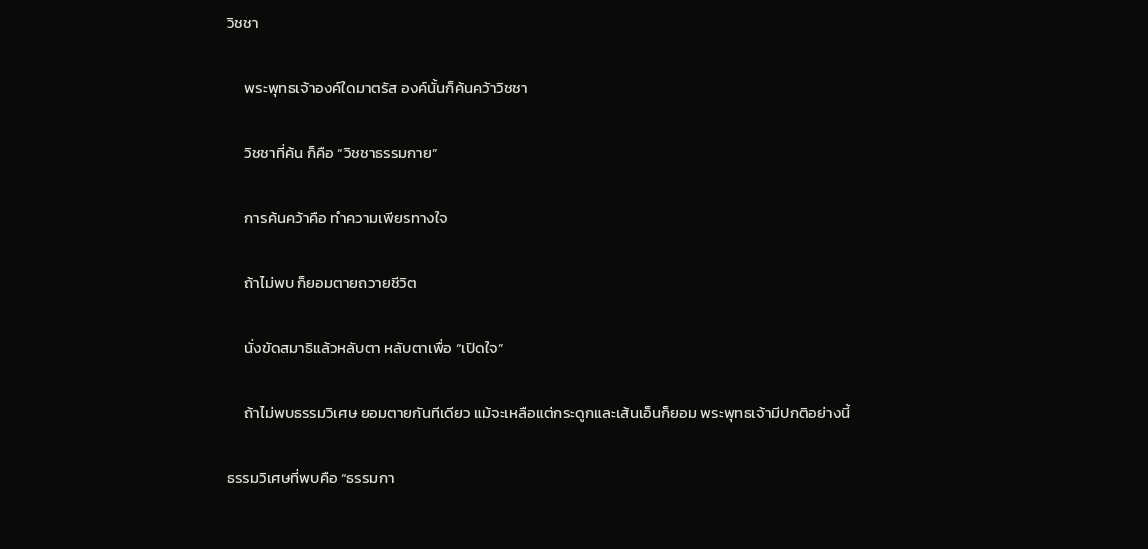วิชชา

     พระพุทธเจ้าองค์ใดมาตรัส องค์นั้นก็ค้นคว้าวิชชา

     วิชชาที่ค้น ก็คือ “วิชชาธรรมกาย”

     การค้นคว้าคือ ทำความเพียรทางใจ

     ถ้าไม่พบ ก็ยอมตายถวายชีวิต

     นั่งขัดสมาธิแล้วหลับตา หลับตาเพื่อ “เปิดใจ”

     ถ้าไม่พบธรรมวิเศษ ยอมตายกันทีเดียว แม้จะเหลือแต่กระดูกและเส้นเอ็นก็ยอม พระพุทธเจ้ามีปกติอย่างนี้

ธรรมวิเศษที่พบคือ “ธรรมกา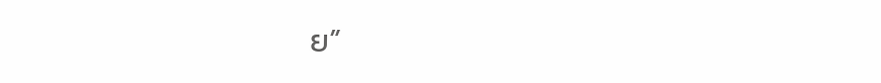ย”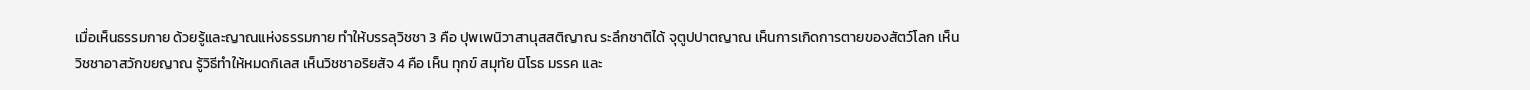เมื่อเห็นธรรมกาย ด้วยรู้และญาณแห่งธรรมกาย ทำให้บรรลุวิชชา 3 คือ ปุพเพนิวาสานุสสติญาณ ระลึกชาติได้ จุตูปปาตญาณ เห็นการเกิดการตายของสัตว์โลก เห็นวิชชาอาสวักขยญาณ รู้วิธีทำให้หมดกิเลส เห็นวิชชาอริยสัจ 4 คือ เห็น ทุกข์ สมุทัย นิโรธ มรรค และ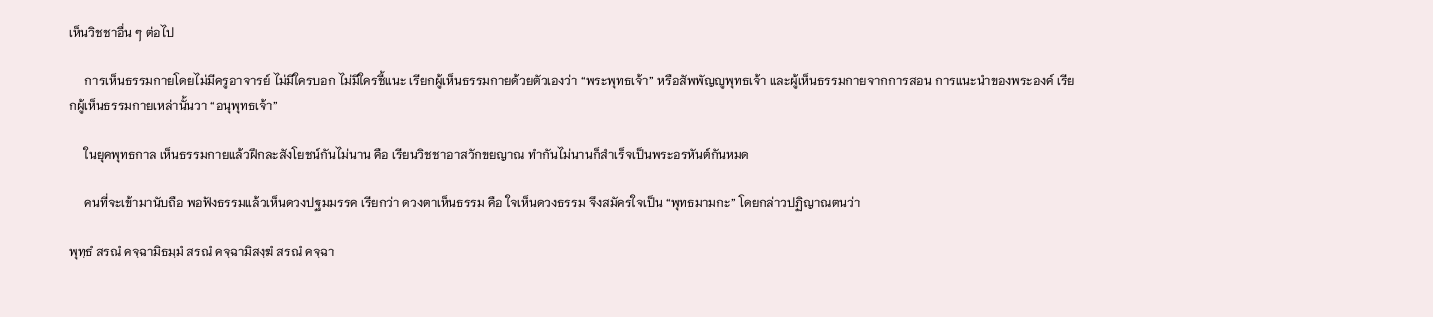เห็นวิชชาอื่น ๆ ต่อไป

     การเห็นธรรมกายโดยไม่มีครูอาจารย์ ไม่มีใครบอก ไม่มีใครชี้แนะ เรียกผู้เห็นธรรมกายด้วยตัวเองว่า “พระพุทธเจ้า” หรือสัพพัญญูพุทธเจ้า และผู้เห็นธรรมกายจากการสอน การแนะนำของพระองค์ เรียกผู้เห็นธรรมกายเหล่านั้นวา “อนุพุทธเจ้า”

     ในยุคพุทธกาล เห็นธรรมกายแล้วฝึกละสังโยชน์กันไม่นาน คือ เรียนวิชชาอาสวักขยญาณ ทำกันไม่นานก็สำเร็จเป็นพระอรหันต์กันหมด

     คนที่จะเข้ามานับถือ พอฟังธรรมแล้วเห็นดวงปฐมมรรค เรียกว่า ดวงตาเห็นธรรม คือ ใจเห็นดวงธรรม จึงสมัครใจเป็น “พุทธมามกะ” โดยกล่าวปฏิญาณตนว่า

พุทฺธํ สรณํ คจฺฉามิธมฺมํ สรณํ คจฺฉามิสงฺฆํ สรณํ คจฺฉา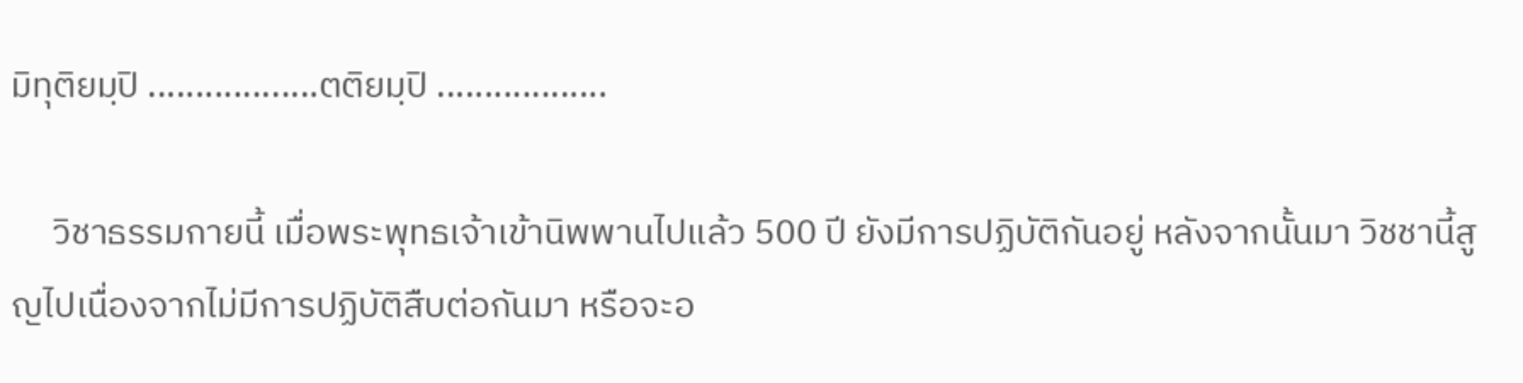มิทุติยมฺปิ ..................ตติยมฺปิ ..................

     วิชาธรรมกายนี้ เมื่อพระพุทธเจ้าเข้านิพพานไปแล้ว 500 ปี ยังมีการปฏิบัติกันอยู่ หลังจากนั้นมา วิชชานี้สูญไปเนื่องจากไม่มีการปฏิบัติสืบต่อกันมา หรือจะอ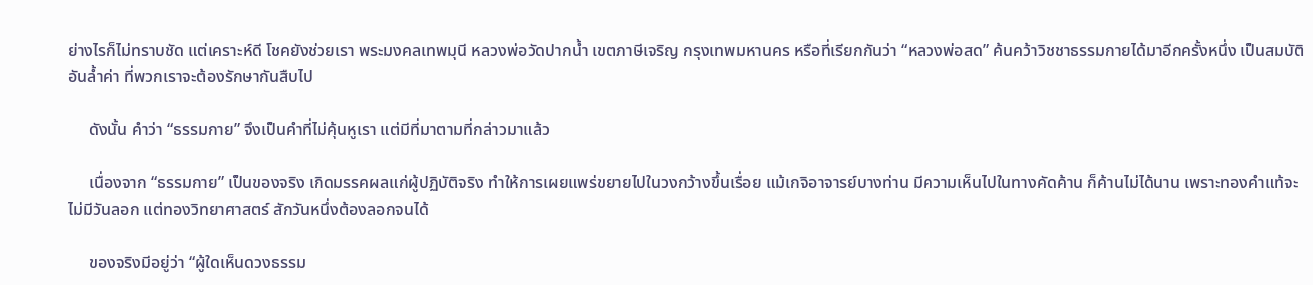ย่างไรก็ไม่ทราบชัด แต่เคราะห์ดี โชคยังช่วยเรา พระมงคลเทพมุนี หลวงพ่อวัดปากน้ำ เขตภาษีเจริญ กรุงเทพมหานคร หรือที่เรียกกันว่า “หลวงพ่อสด” ค้นคว้าวิชชาธรรมกายได้มาอีกครั้งหนึ่ง เป็นสมบัติอันล้ำค่า ที่พวกเราจะต้องรักษากันสืบไป

     ดังนั้น คำว่า “ธรรมกาย” จึงเป็นคำที่ไม่คุ้นหูเรา แต่มีที่มาตามที่กล่าวมาแล้ว

     เนื่องจาก “ธรรมกาย” เป็นของจริง เกิดมรรคผลแก่ผู้ปฏิบัติจริง ทำให้การเผยแพร่ขยายไปในวงกว้างขึ้นเรื่อย แม้เกจิอาจารย์บางท่าน มีความเห็นไปในทางคัดค้าน ก็ค้านไม่ได้นาน เพราะทองคำแท้จะไม่มีวันลอก แต่ทองวิทยาศาสตร์ สักวันหนึ่งต้องลอกจนได้

     ของจริงมีอยู่ว่า “ผู้ใดเห็นดวงธรรม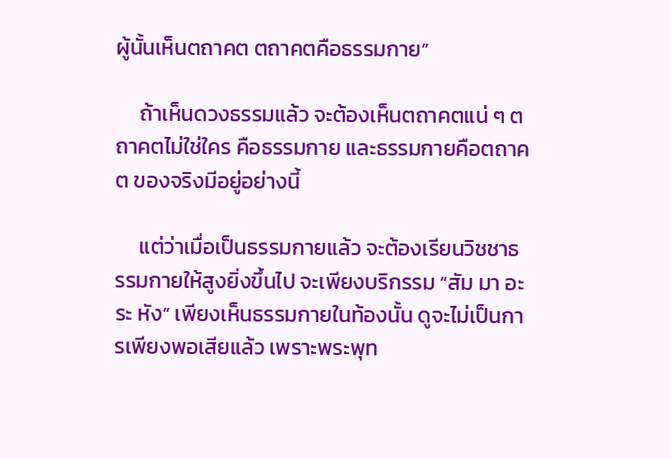ผู้นั้นเห็นตถาคต ตถาคตคือธรรมกาย”

     ถ้าเห็นดวงธรรมแล้ว จะต้องเห็นตถาคตแน่ ๆ ตถาคตไม่ใช่ใคร คือธรรมกาย และธรรมกายคือตถาคต ของจริงมีอยู่อย่างนี้

     แต่ว่าเมื่อเป็นธรรมกายแล้ว จะต้องเรียนวิชชาธรรมกายให้สูงยิ่งขึ้นไป จะเพียงบริกรรม “สัม มา อะ ระ หัง” เพียงเห็นธรรมกายในท้องนั้น ดูจะไม่เป็นการเพียงพอเสียแล้ว เพราะพระพุท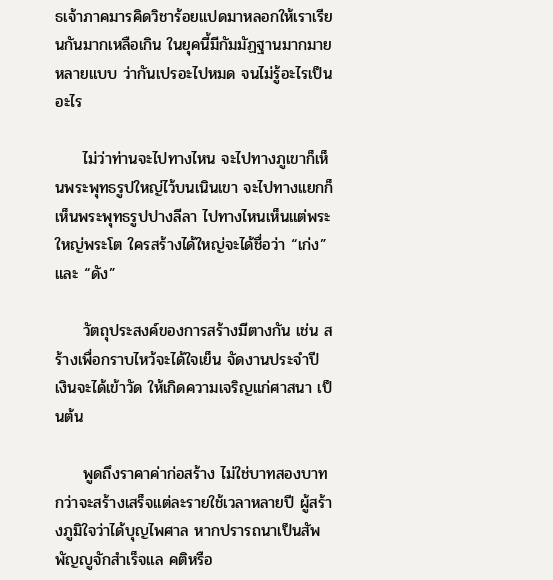ธเจ้าภาคมารคิดวิชาร้อยแปดมาหลอกให้เราเรียนกันมากเหลือเกิน ในยุคนี้มีกัมมัฏฐานมากมายหลายแบบ ว่ากันเปรอะไปหมด จนไม่รู้อะไรเป็นอะไร

     ไม่ว่าท่านจะไปทางไหน จะไปทางภูเขาก็เห็นพระพุทธรูปใหญ่ไว้บนเนินเขา จะไปทางแยกก็เห็นพระพุทธรูปปางลีลา ไปทางไหนเห็นแต่พระใหญ่พระโต ใครสร้างได้ใหญ่จะได้ชื่อว่า “เก่ง” และ “ดัง”

     วัตถุประสงค์ของการสร้างมีตางกัน เช่น สร้างเพื่อกราบไหว้จะได้ใจเย็น จัดงานประจำปี เงินจะได้เข้าวัด ให้เกิดความเจริญแก่ศาสนา เป็นต้น

     พูดถึงราคาค่าก่อสร้าง ไม่ใช่บาทสองบาท กว่าจะสร้างเสร็จแต่ละรายใช้เวลาหลายปี ผู้สร้างภูมิใจว่าได้บุญไพศาล หากปรารถนาเป็นสัพพัญญูจักสำเร็จแล คติหรือ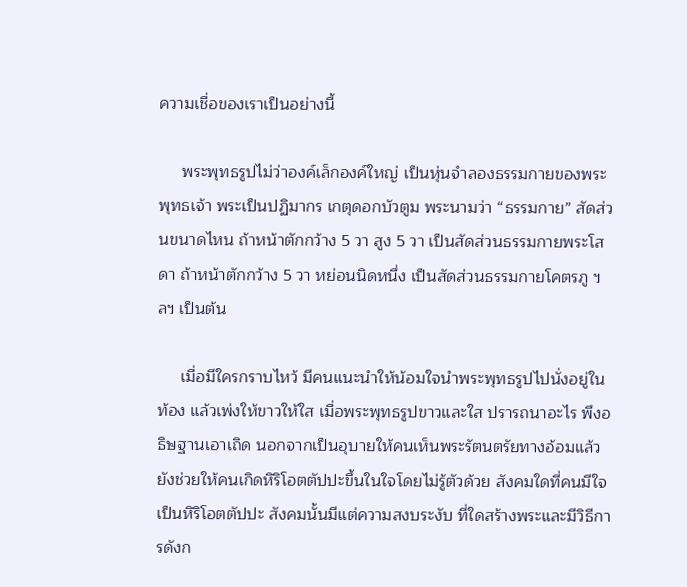ความเชื่อของเราเป็นอย่างนี้

     พระพุทธรูปไม่ว่าองค์เล็กองค์ใหญ่ เป็นหุ่นจำลองธรรมกายของพระพุทธเจ้า พระเป็นปฏิมากร เกตุดอกบัวตูม พระนามว่า “ธรรมกาย” สัดส่วนขนาดไหน ถ้าหน้าตักกว้าง 5 วา สูง 5 วา เป็นสัดส่วนธรรมกายพระโสดา ถ้าหน้าตักกว้าง 5 วา หย่อนนิดหนึ่ง เป็นสัดส่วนธรรมกายโคตรภู ฯลฯ เป็นต้น

     เมื่อมีใครกราบไหว้ มีคนแนะนำให้น้อมใจนำพระพุทธรูปไปนั่งอยู่ในท้อง แล้วเพ่งให้ขาวให้ใส เมื่อพระพุทธรูปขาวและใส ปรารถนาอะไร พึงอธิษฐานเอาเถิด นอกจากเป็นอุบายให้คนเห็นพระรัตนตรัยทางอ้อมแล้ว ยังช่วยให้คนเกิดหิริโอตตัปปะขึ้นในใจโดยไม่รู้ตัวด้วย สังคมใดที่คนมีใจเป็นหิริโอตตัปปะ สังคมนั้นมีแต่ความสงบระงับ ที่ใดสร้างพระและมีวิธีการดังก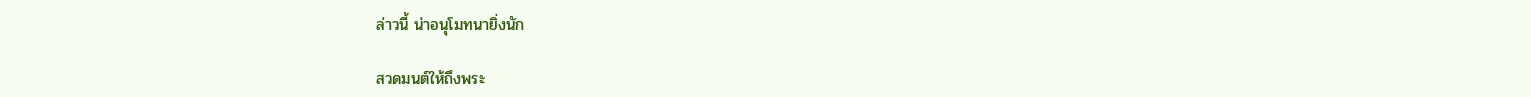ล่าวนี้ น่าอนุโมทนายิ่งนัก

สวดมนต์ให้ถึงพระ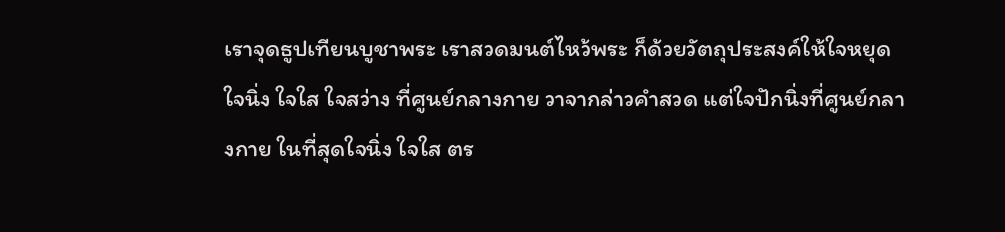เราจุดธูปเทียนบูชาพระ เราสวดมนต์ไหว้พระ ก็ด้วยวัตถุประสงค์ให้ใจหยุด ใจนิ่ง ใจใส ใจสว่าง ที่ศูนย์กลางกาย วาจากล่าวคำสวด แต่ใจปักนิ่งที่ศูนย์กลางกาย ในที่สุดใจนิ่ง ใจใส ตร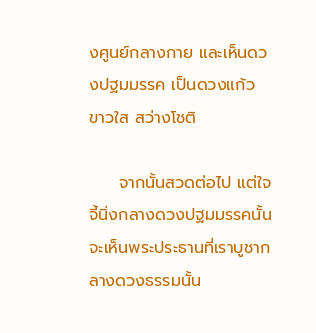งศูนย์กลางกาย และเห็นดวงปฐมมรรค เป็นดวงแก้ว ขาวใส สว่างโชติ

     จากนั้นสวดต่อไป แต่ใจจี้นิ่งกลางดวงปฐมมรรคนั้น จะเห็นพระประธานที่เราบูชากลางดวงธรรมนั้น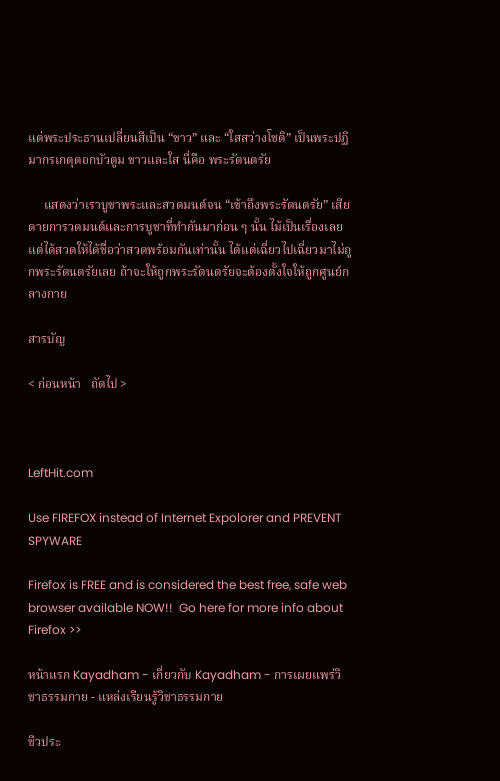แต่พระประธานเปลี่ยนสีเป็น “ขาว” และ “ใสสว่างโชติ” เป็นพระปฏิมากรเกตุดอกบัวตูม ขาวและใส นี่คือ พระรัตนตรัย

     แสดงว่าเราบูชาพระและสวดมนต์จน “เข้าถึงพระรัตนตรัย” เสียดายการวดมนต์และการบูชาที่ทำกันมาก่อน ๆ นั้น ไม้เป็นเรื่องเลย แต่ได้สวดให้ได้ชื่อว่าสวดพร้อมกันเท่านั้น ได้แต่เฉี่ยวไปเฉี่ยวมาไม่ถูกพระรัตนตรัยเลย ถ้าจะให้ถูกพระรัตนตรัยจะต้องตั้งใจให้ถูกศูนย์กลางกาย

สารบัญ

< ก่อนหน้า   ถัดไป >



LeftHit.com

Use FIREFOX instead of Internet Expolorer and PREVENT SPYWARE

Firefox is FREE and is considered the best free, safe web browser available NOW!!  Go here for more info about Firefox >>

หน้าแรก Kayadham - เกี่ยวกับ Kayadham - การเผยแพร่วิชาธรรมกาย - แหล่งเรียนรู้วิชาธรรมกาย

ชีวประ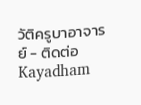วัติครูบาอาจารย์ - ติดต่อ Kayadham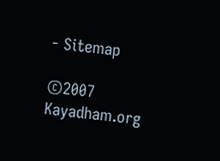- Sitemap

©2007 Kayadham.org